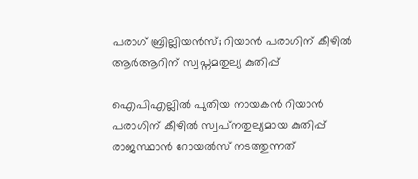പരാഗ് ബ്രില്ലിയൻസ്; റിയാൻ പരാഗിന് കീഴിൽ ആർആറിന് സ്വപ്നമതുല്യ കുതിപ്പ്

ഐപിഎല്ലില്‍ പുതിയ നായകന്‍ റിയാന്‍ പരാഗിന് കീഴില്‍ സ്വപ്‌നതുല്യമായ കുതിപ്പ് രാജസ്ഥാൻ റോയൽസ് നടത്തുന്നത്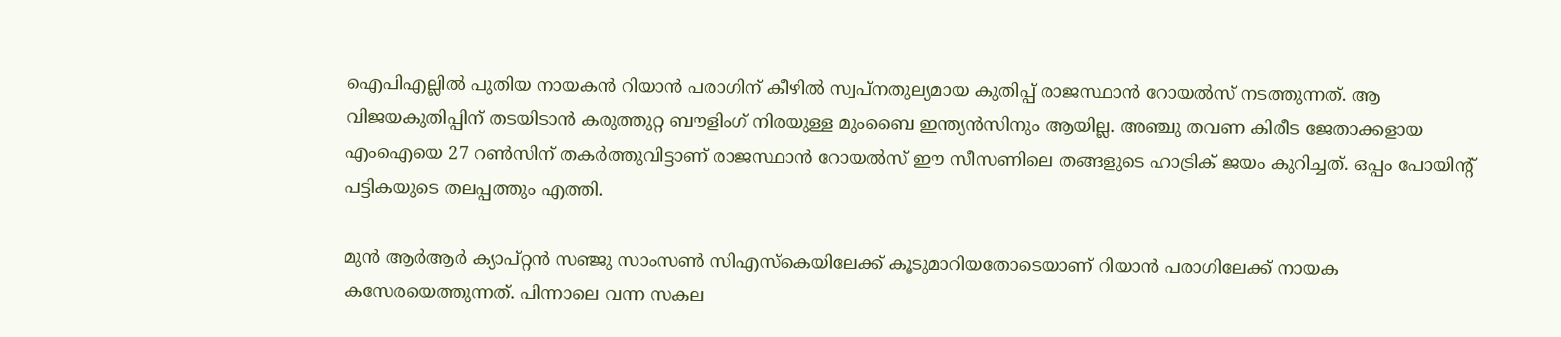ഐപിഎല്ലില്‍ പുതിയ നായകന്‍ റിയാന്‍ പരാഗിന് കീഴില്‍ സ്വപ്‌നതുല്യമായ കുതിപ്പ് രാജസ്ഥാൻ റോയൽസ് നടത്തുന്നത്. ആ വിജയകുതിപ്പിന് തടയിടാൻ കരുത്തുറ്റ ബൗളിംഗ്‌ നിരയുള്ള മുംബൈ ഇന്ത്യൻസിനും ആയില്ല. അഞ്ചു തവണ കിരീട ജേതാക്കളായ എംഐയെ 27 റണ്‍സിന് തകര്‍ത്തുവിട്ടാണ് രാജസ്ഥാൻ റോയല്‍സ് ഈ സീസണിലെ തങ്ങളുടെ ഹാട്രിക് ജയം കുറിച്ചത്. ഒപ്പം പോയിന്റ് പട്ടികയുടെ തലപ്പത്തും എത്തി.

മുൻ ആർആർ ക്യാപ്റ്റൻ സഞ്ജു സാംസൺ സിഎസ്കെയിലേക്ക് കൂടുമാറിയതോടെയാണ് റിയാൻ പരാഗിലേക്ക് നായക കസേരയെത്തുന്നത്. പിന്നാലെ വന്ന സകല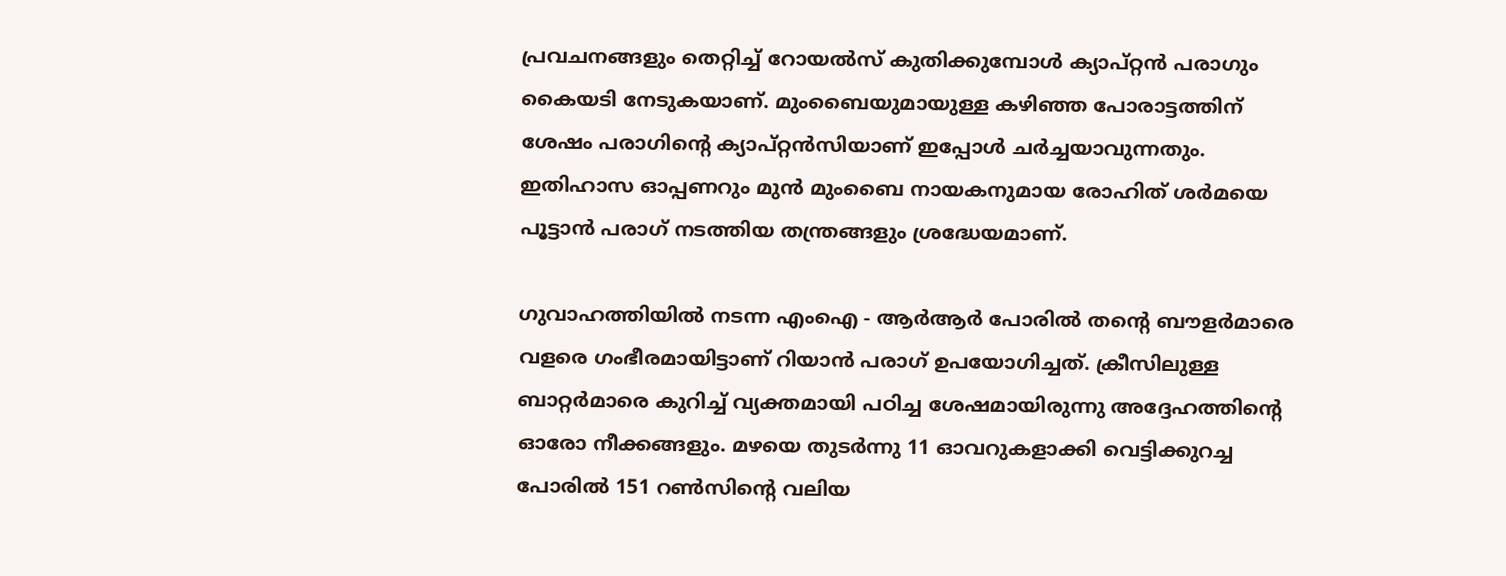പ്രവചനങ്ങളും തെറ്റിച്ച് റോയല്‍സ് കുതിക്കുമ്പോള്‍ ക്യാപ്റ്റന്‍ പരാഗും കൈയടി നേടുകയാണ്. മുംബൈയുമായുള്ള കഴിഞ്ഞ പോരാട്ടത്തിന് ശേഷം പരാഗിന്റെ ക്യാപ്റ്റന്‍സിയാണ് ഇപ്പോള്‍ ചര്‍ച്ചയാവുന്നതും. ഇതിഹാസ ഓപ്പണറും മുന്‍ മുംബൈ നായകനുമായ രോഹിത് ശര്‍മയെ പൂട്ടാന്‍ പരാഗ് നടത്തിയ തന്ത്രങ്ങളും ശ്രദ്ധേയമാണ്.

ഗുവാഹത്തിയില്‍ നടന്ന എംഐ - ആർആർ പോരിൽ തന്റെ ബൗളര്‍മാരെ വളരെ ഗംഭീരമായിട്ടാണ് റിയാന്‍ പരാഗ് ഉപയോഗിച്ചത്. ക്രീസിലുള്ള ബാറ്റര്‍മാരെ കുറിച്ച് വ്യക്തമായി പഠിച്ച ശേഷമായിരുന്നു അദ്ദേഹത്തിന്റെ ഓരോ നീക്കങ്ങളും. മഴയെ തുടര്‍ന്നു 11 ഓവറുകളാക്കി വെട്ടിക്കുറച്ച പോരില്‍ 151 റണ്‍സിന്റെ വലിയ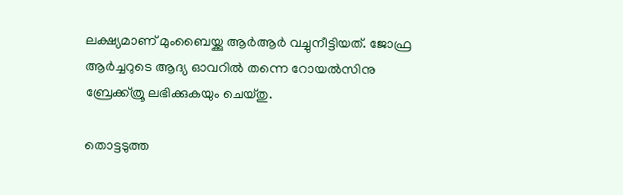ലക്ഷ്യമാണ് മുംബൈയ്ക്കു ആർആർ വച്ചുനീട്ടിയത്. ജോഫ്ര ആര്‍ച്ചറുടെ ആദ്യ ഓവറില്‍ തന്നെ റോയല്‍സിനു ബ്രേക്ക്ത്രൂ ലഭിക്കുകയും ചെയ്തു.

തൊട്ടടുത്ത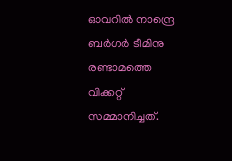ഓവറില്‍ നാന്ദ്രെ ബര്‍ഗര്‍ ടീമിനു രണ്ടാമത്തെ വിക്കറ്റ് സമ്മാനിച്ചത്.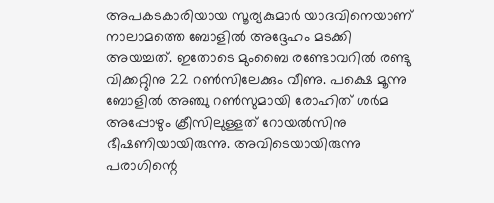അപകടകാരിയായ സൂര്യകുമാര്‍ യാദവിനെയാണ് നാലാമത്തെ ബോളില്‍ അദ്ദേഹം മടക്കി അയച്ചത്. ഇതോടെ മുംബൈ രണ്ടോവറില്‍ രണ്ടു വിക്കറ്റുിനു 22 റണ്‍സിലേക്കും വീണു. പക്ഷെ മൂന്നു ബോളില്‍ അഞ്ചു റണ്‍സുമായി രോഹിത് ശര്‍മ അപ്പോഴും ക്രീസിലുള്ളത് റോയല്‍സിനു ഭീഷണിയായിരുന്നു. അവിടെയായിരുന്നു പരാഗിന്റെ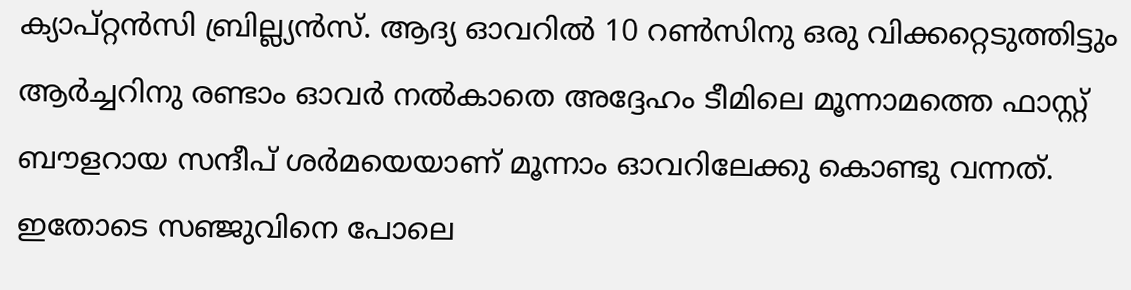ക്യാപ്റ്റന്‍സി ബ്രില്ല്യന്‍സ്. ആദ്യ ഓവറില്‍ 10 റണ്‍സിനു ഒരു വിക്കറ്റെടുത്തിട്ടും ആര്‍ച്ചറിനു രണ്ടാം ഓവര്‍ നല്‍കാതെ അദ്ദേഹം ടീമിലെ മൂന്നാമത്തെ ഫാസ്റ്റ് ബൗളറായ സന്ദീപ് ശര്‍മയെയാണ് മൂന്നാം ഓവറിലേക്കു കൊണ്ടു വന്നത്. ഇതോടെ സഞ്ജുവിനെ പോലെ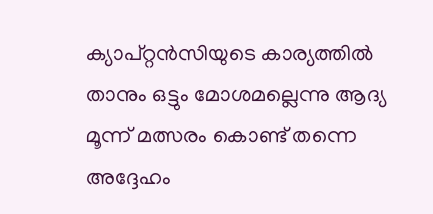ക്യാപ്റ്റന്‍സിയുടെ കാര്യത്തില്‍ താനും ഒട്ടും മോശമല്ലെന്നു ആദ്യ മൂന്ന് മത്സരം കൊണ്ട് തന്നെ അദ്ദേഹം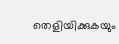തെളിയിക്കുകയും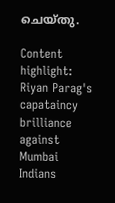ചെയ്തു.

Content highlight: Riyan Parag's capataincy brilliance against Mumbai Indians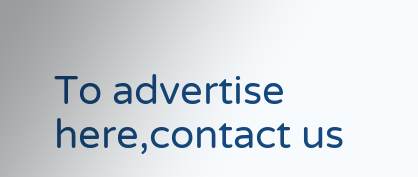To advertise here,contact us